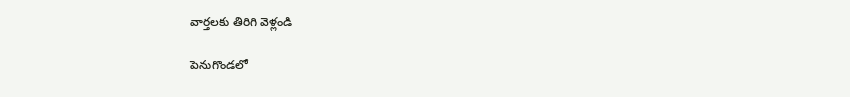వార్తలకు తిరిగి వెళ్లండి

పెనుగొండలో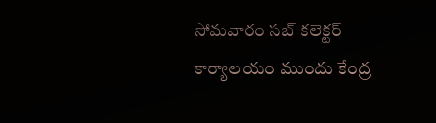సోమవారం సబ్ కలెక్టర్ కార్యాలయం ముందు కేంద్ర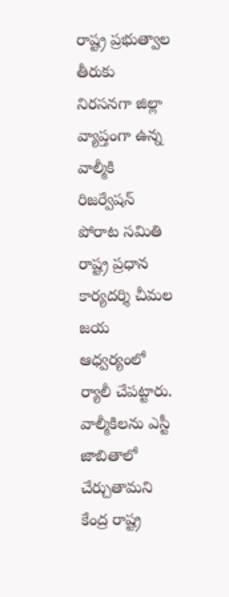రాష్ట్ర ప్రభుత్వాల తీరుకు నిరసనగా జిల్లా వ్యాప్తంగా ఉన్న వాల్మీకి రిజర్వేషన్ పోరాట సమితి రాష్ట్ర ప్రధాన కార్యదర్శి చీమల జయ ఆధ్వర్యంలో ర్యాలీ చేపట్టారు.
వాల్మీకిలను ఎస్టీ జాబితాలో చేర్చుతామని కేంద్ర రాష్ట్ర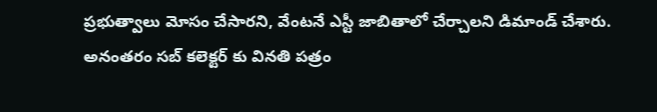ప్రభుత్వాలు మోసం చేసారని, వేంటనే ఎస్టీ జాబితాలో చేర్చాలని డిమాండ్ చేశారు. అనంతరం సబ్ కలెక్టర్ కు వినతి పత్రం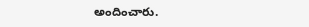అందించారు.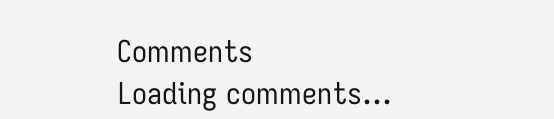Comments
Loading comments...